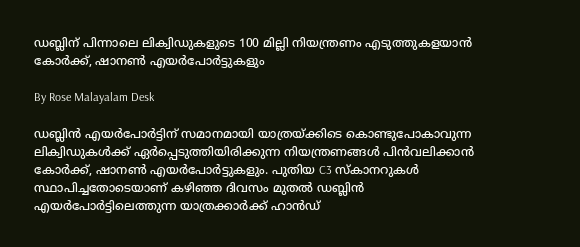ഡബ്ലിന് പിന്നാലെ ലിക്വിഡുകളുടെ 100 മില്ലി നിയന്ത്രണം എടുത്തുകളയാൻ കോർക്ക്, ഷാനൺ എയർപോർട്ടുകളും

By Rose Malayalam Desk

ഡബ്ലിന്‍ എയര്‍പോര്‍ട്ടിന് സമാനമായി യാത്രയ്ക്കിടെ കൊണ്ടുപോകാവുന്ന ലിക്വിഡുകള്‍ക്ക് ഏര്‍പ്പെടുത്തിയിരിക്കുന്ന നിയന്ത്രണങ്ങള്‍ പിന്‍വലിക്കാന്‍ കോര്‍ക്ക്, ഷാനണ്‍ എയര്‍പോര്‍ട്ടുകളും. പുതിയ C3 സ്‌കാനറുകള്‍ സ്ഥാപിച്ചതോടെയാണ് കഴിഞ്ഞ ദിവസം മുതല്‍ ഡബ്ലിന്‍ എയര്‍പോര്‍ട്ടിലെത്തുന്ന യാത്രക്കാര്‍ക്ക് ഹാന്‍ഡ്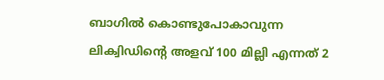ബാഗില്‍ കൊണ്ടുപോകാവുന്ന ലിക്വിഡിന്റെ അളവ് 100 മില്ലി എന്നത് 2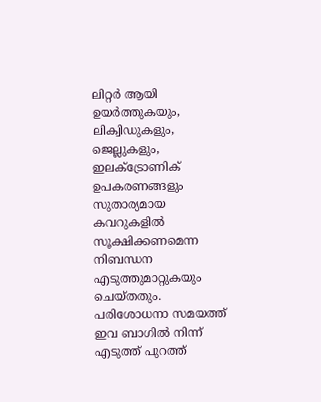ലിറ്റര്‍ ആയി ഉയര്‍ത്തുകയും, ലിക്വിഡുകളും, ജെല്ലുകളും, ഇലക്ട്രോണിക് ഉപകരണങ്ങളും സുതാര്യമായ കവറുകളില്‍ സൂക്ഷിക്കണമെന്ന നിബന്ധന എടുത്തുമാറ്റുകയും ചെയ്തതും. പരിശോധനാ സമയത്ത് ഇവ ബാഗില്‍ നിന്ന് എടുത്ത് പുറത്ത്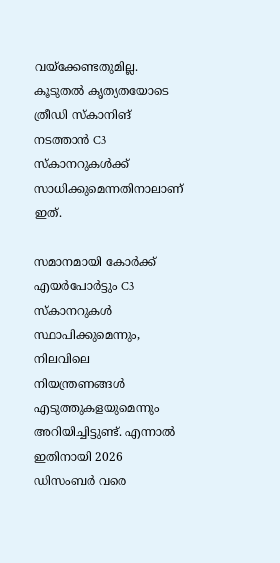വയ്‌ക്കേണ്ടതുമില്ല. കൂടുതല്‍ കൃത്യതയോടെ ത്രീഡി സ്‌കാനിങ് നടത്താന്‍ C3 സ്‌കാനറുകള്‍ക്ക് സാധിക്കുമെന്നതിനാലാണ് ഇത്.

സമാനമായി കോര്‍ക്ക് എയര്‍പോര്‍ട്ടും C3 സ്‌കാനറുകള്‍ സ്ഥാപിക്കുമെന്നും, നിലവിലെ നിയന്ത്രണങ്ങള്‍ എടുത്തുകളയുമെന്നും അറിയിച്ചിട്ടുണ്ട്. എന്നാല്‍ ഇതിനായി 2026 ഡിസംബര്‍ വരെ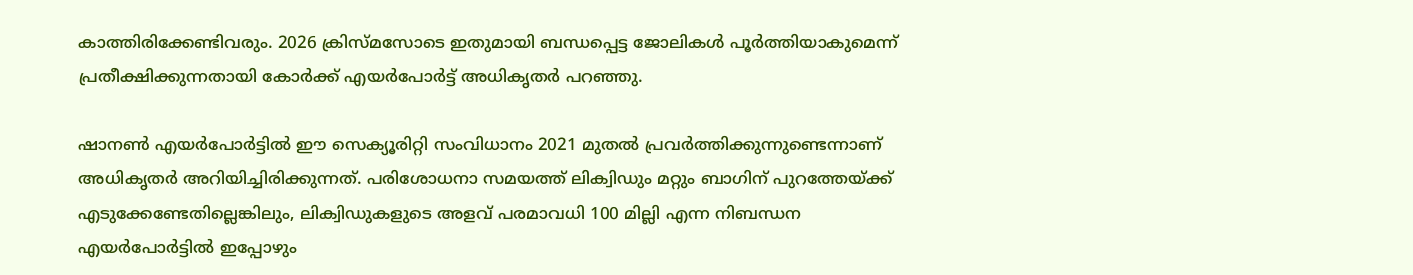കാത്തിരിക്കേണ്ടിവരും. 2026 ക്രിസ്മസോടെ ഇതുമായി ബന്ധപ്പെട്ട ജോലികള്‍ പൂര്‍ത്തിയാകുമെന്ന് പ്രതീക്ഷിക്കുന്നതായി കോര്‍ക്ക് എയര്‍പോര്‍ട്ട് അധികൃതര്‍ പറഞ്ഞു.

ഷാനണ്‍ എയര്‍പോര്‍ട്ടില്‍ ഈ സെക്യൂരിറ്റി സംവിധാനം 2021 മുതല്‍ പ്രവര്‍ത്തിക്കുന്നുണ്ടെന്നാണ് അധികൃതര്‍ അറിയിച്ചിരിക്കുന്നത്. പരിശോധനാ സമയത്ത് ലിക്വിഡും മറ്റും ബാഗിന് പുറത്തേയ്ക്ക് എടുക്കേണ്ടേതില്ലെങ്കിലും, ലിക്വിഡുകളുടെ അളവ് പരമാവധി 100 മില്ലി എന്ന നിബന്ധന എയര്‍പോര്‍ട്ടില്‍ ഇപ്പോഴും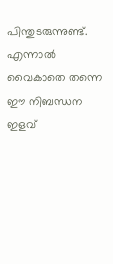പിന്തുടരുന്നുണ്ട്. എന്നാല്‍ വൈകാതെ തന്നെ ഈ നിബന്ധന ഇളവ്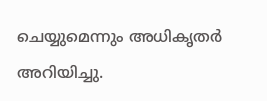ചെയ്യുമെന്നും അധികൃതര്‍ അറിയിച്ചു.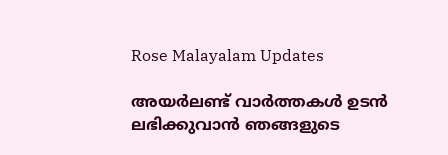Rose Malayalam Updates

അയർലണ്ട് വാർത്തകൾ ഉടൻ ലഭിക്കുവാൻ ഞങ്ങളുടെ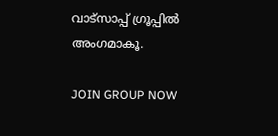വാട്സാപ്പ് ഗ്രൂപ്പിൽ അംഗമാകൂ.

JOIN GROUP NOW